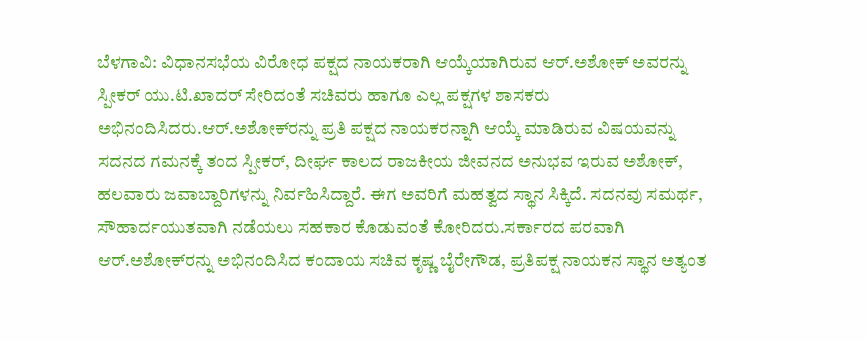ಬೆಳಗಾವಿ: ವಿಧಾನಸಭೆಯ ವಿರೋಧ ಪಕ್ಷದ ನಾಯಕರಾಗಿ ಆಯ್ಕೆಯಾಗಿರುವ ಆರ್.ಅಶೋಕ್ ಅವರನ್ನು ಸ್ಪೀಕರ್ ಯು.ಟಿ.ಖಾದರ್ ಸೇರಿದಂತೆ ಸಚಿವರು ಹಾಗೂ ಎಲ್ಲ ಪಕ್ಷಗಳ ಶಾಸಕರು ಅಭಿನಂದಿಸಿದರು.ಆರ್.ಅಶೋಕ್‌ರನ್ನು ಪ್ರತಿ ಪಕ್ಷದ ನಾಯಕರನ್ನಾಗಿ ಆಯ್ಕೆ ಮಾಡಿರುವ ವಿಷಯವನ್ನು ಸದನದ ಗಮನಕ್ಕೆ ತಂದ ಸ್ಪೀಕರ್, ದೀರ್ಘ ಕಾಲದ ರಾಜಕೀಯ ಜೀವನದ ಅನುಭವ ಇರುವ ಅಶೋಕ್, ಹಲವಾರು ಜವಾಬ್ದಾರಿಗಳನ್ನು ನಿರ್ವಹಿಸಿದ್ದಾರೆ. ಈಗ ಅವರಿಗೆ ಮಹತ್ವದ ಸ್ಥಾನ ಸಿಕ್ಕಿದೆ. ಸದನವು ಸಮರ್ಥ, ಸೌಹಾರ್ದಯುತವಾಗಿ ನಡೆಯಲು ಸಹಕಾರ ಕೊಡುವಂತೆ ಕೋರಿದರು.ಸರ್ಕಾರದ ಪರವಾಗಿ ಆರ್.ಅಶೋಕ್‌ರನ್ನು ಅಭಿನಂದಿಸಿದ ಕಂದಾಯ ಸಚಿವ ಕೃಷ್ಣ ಬೈರೇಗೌಡ, ಪ್ರತಿಪಕ್ಷ ನಾಯಕನ ಸ್ಥಾನ ಅತ್ಯಂತ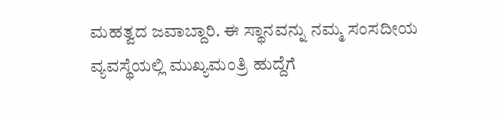ಮಹತ್ವದ ಜವಾಬ್ದಾರಿ. ಈ ಸ್ಥಾನವನ್ನು ನಮ್ಮ ಸಂಸದೀಯ ವ್ಯವಸ್ಥೆಯಲ್ಲಿ ಮುಖ್ಯಮಂತ್ರಿ ಹುದ್ದೆಗೆ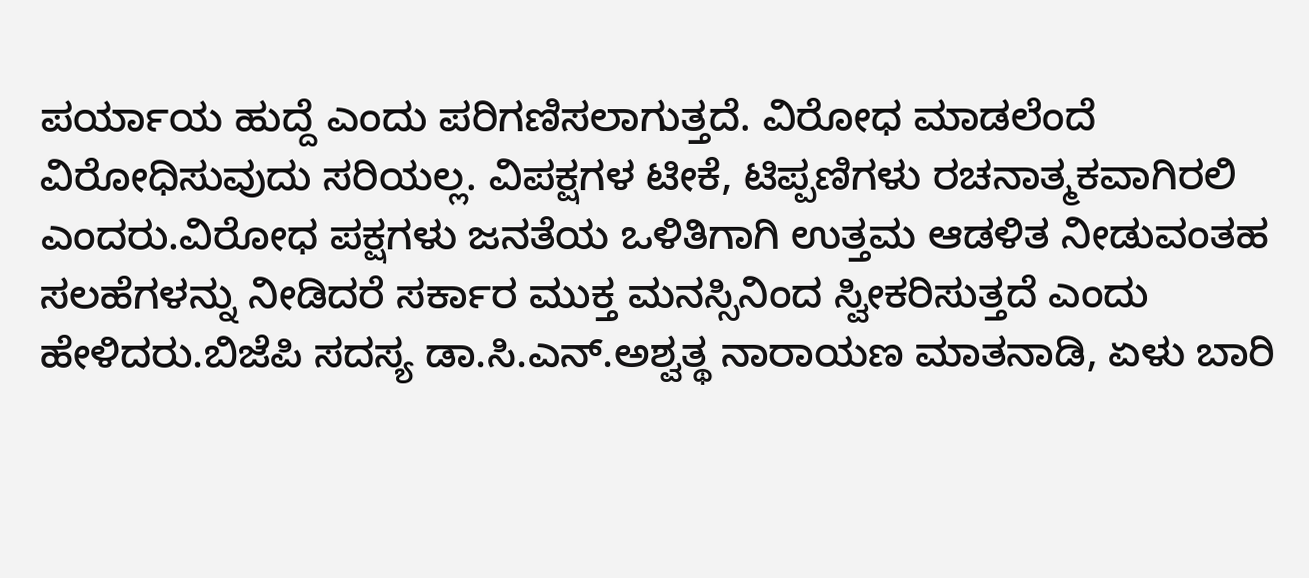ಪರ್ಯಾಯ ಹುದ್ದೆ ಎಂದು ಪರಿಗಣಿಸಲಾಗುತ್ತದೆ. ವಿರೋಧ ಮಾಡಲೆಂದೆ ವಿರೋಧಿಸುವುದು ಸರಿಯಲ್ಲ. ವಿಪಕ್ಷಗಳ ಟೀಕೆ, ಟಿಪ್ಪಣಿಗಳು ರಚನಾತ್ಮಕವಾಗಿರಲಿ ಎಂದರು.ವಿರೋಧ ಪಕ್ಷಗಳು ಜನತೆಯ ಒಳಿತಿಗಾಗಿ ಉತ್ತಮ ಆಡಳಿತ ನೀಡುವಂತಹ ಸಲಹೆಗಳನ್ನು ನೀಡಿದರೆ ಸರ್ಕಾರ ಮುಕ್ತ ಮನಸ್ಸಿನಿಂದ ಸ್ವೀಕರಿಸುತ್ತದೆ ಎಂದು ಹೇಳಿದರು.ಬಿಜೆಪಿ ಸದಸ್ಯ ಡಾ.ಸಿ.ಎನ್.ಅಶ್ವತ್ಥ ನಾರಾಯಣ ಮಾತನಾಡಿ, ಏಳು ಬಾರಿ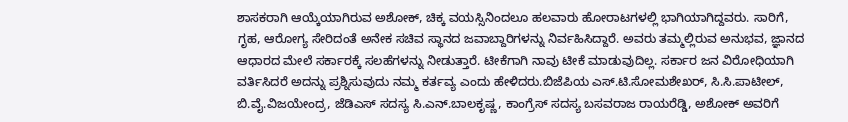ಶಾಸಕರಾಗಿ ಆಯ್ಕೆಯಾಗಿರುವ ಅಶೋಕ್, ಚಿಕ್ಕ ವಯಸ್ಸಿನಿಂದಲೂ ಹಲವಾರು ಹೋರಾಟಗಳಲ್ಲಿ ಭಾಗಿಯಾಗಿದ್ದವರು. ಸಾರಿಗೆ, ಗೃಹ, ಆರೋಗ್ಯ ಸೇರಿದಂತೆ ಅನೇಕ ಸಚಿವ ಸ್ಥಾನದ ಜವಾಬ್ದಾರಿಗಳನ್ನು ನಿರ್ವಹಿಸಿದ್ದಾರೆ. ಅವರು ತಮ್ಮಲ್ಲಿರುವ ಅನುಭವ, ಜ್ಞಾನದ ಆಧಾರದ ಮೇಲೆ ಸರ್ಕಾರಕ್ಕೆ ಸಲಹೆಗಳನ್ನು ನೀಡುತ್ತಾರೆ. ಟೀಕೆಗಾಗಿ ನಾವು ಟೀಕೆ ಮಾಡುವುದಿಲ್ಲ. ಸರ್ಕಾರ ಜನ ವಿರೋಧಿಯಾಗಿ ವರ್ತಿಸಿದರೆ ಅದನ್ನು ಪ್ರಶ್ನಿಸುವುದು ನಮ್ಮ ಕರ್ತವ್ಯ ಎಂದು ಹೇಳಿದರು.ಬಿಜೆಪಿಯ ಎಸ್.ಟಿ.ಸೋಮಶೇಖರ್, ಸಿ.ಸಿ.ಪಾಟೀಲ್, ಬಿ.ವೈ.ವಿಜಯೇಂದ್ರ, ಜೆಡಿಎಸ್ ಸದಸ್ಯ ಸಿ.ಎನ್.ಬಾಲಕೃಷ್ಣ, ಕಾಂಗ್ರೆಸ್ ಸದಸ್ಯ ಬಸವರಾಜ ರಾಯರೆಡ್ಡಿ, ಅಶೋಕ್ ಅವರಿಗೆ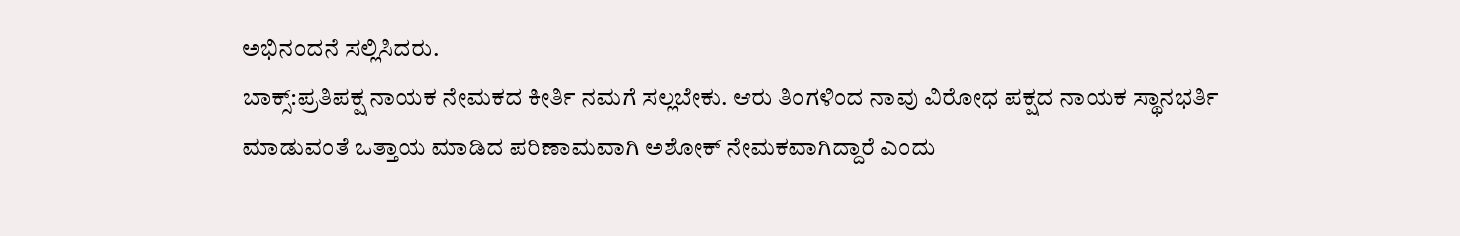ಅಭಿನಂದನೆ ಸಲ್ಲಿಸಿದರು.
ಬಾಕ್ಸ್:ಪ್ರತಿಪಕ್ಷ ನಾಯಕ ನೇಮಕದ ಕೀರ್ತಿ ನಮಗೆ ಸಲ್ಲಬೇಕು. ಆರು ತಿಂಗಳಿಂದ ನಾವು ವಿರೋಧ ಪಕ್ಷದ ನಾಯಕ ಸ್ಥಾನಭರ್ತಿ ಮಾಡುವಂತೆ ಒತ್ತಾಯ ಮಾಡಿದ ಪರಿಣಾಮವಾಗಿ ಅಶೋಕ್ ನೇಮಕವಾಗಿದ್ದಾರೆ ಎಂದು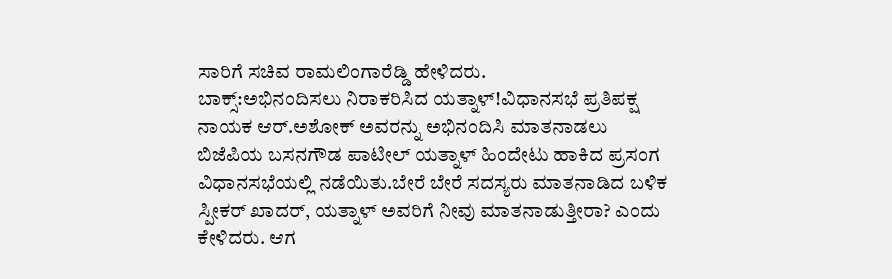ಸಾರಿಗೆ ಸಚಿವ ರಾಮಲಿಂಗಾರೆಡ್ಡಿ ಹೇಳಿದರು.
ಬಾಕ್ಸ್:ಅಭಿನಂದಿಸಲು ನಿರಾಕರಿಸಿದ ಯತ್ನಾಳ್!ವಿಧಾನಸಭೆ ಪ್ರತಿಪಕ್ಷ ನಾಯಕ ಆರ್.ಅಶೋಕ್ ಅವರನ್ನು ಅಭಿನಂದಿಸಿ ಮಾತನಾಡಲು ಬಿಜೆಪಿಯ ಬಸನಗೌಡ ಪಾಟೀಲ್ ಯತ್ನಾಳ್ ಹಿಂದೇಟು ಹಾಕಿದ ಪ್ರಸಂಗ ವಿಧಾನಸಭೆಯಲ್ಲಿ ನಡೆಯಿತು.ಬೇರೆ ಬೇರೆ ಸದಸ್ಯರು ಮಾತನಾಡಿದ ಬಳಿಕ ಸ್ಪೀಕರ್ ಖಾದರ್, ಯತ್ನಾಳ್ ಅವರಿಗೆ ನೀವು ಮಾತನಾಡುತ್ತೀರಾ? ಎಂದು ಕೇಳಿದರು. ಆಗ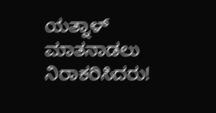ಯತ್ನಾಳ್ ಮಾತನಾಡಲು ನಿರಾಕರಿಸಿದರು!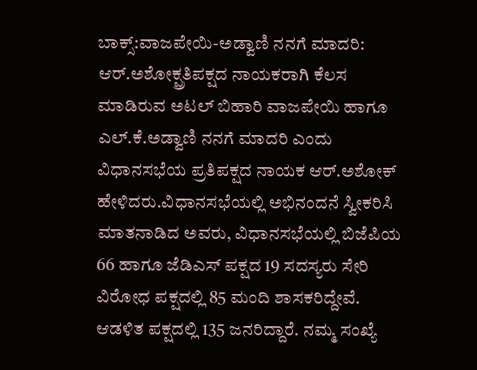ಬಾಕ್ಸ್:ವಾಜಪೇಯಿ-ಅಡ್ವಾಣಿ ನನಗೆ ಮಾದರಿ: ಆರ್.ಅಶೋಕ್ಪ್ರತಿಪಕ್ಷದ ನಾಯಕರಾಗಿ ಕೆಲಸ ಮಾಡಿರುವ ಅಟಲ್ ಬಿಹಾರಿ ವಾಜಪೇಯಿ ಹಾಗೂ ಎಲ್.ಕೆ.ಅಡ್ವಾಣಿ ನನಗೆ ಮಾದರಿ ಎಂದು ವಿಧಾನಸಭೆಯ ಪ್ರತಿಪಕ್ಷದ ನಾಯಕ ಆರ್.ಅಶೋಕ್ ಹೇಳಿದರು.ವಿಧಾನಸಭೆಯಲ್ಲಿ ಅಭಿನಂದನೆ ಸ್ವೀಕರಿಸಿ ಮಾತನಾಡಿದ ಅವರು, ವಿಧಾನಸಭೆಯಲ್ಲಿ ಬಿಜೆಪಿಯ 66 ಹಾಗೂ ಜೆಡಿಎಸ್ ಪಕ್ಷದ 19 ಸದಸ್ಯರು ಸೇರಿ ವಿರೋಧ ಪಕ್ಷದಲ್ಲಿ 85 ಮಂದಿ ಶಾಸಕರಿದ್ದೇವೆ. ಆಡಳಿತ ಪಕ್ಷದಲ್ಲಿ 135 ಜನರಿದ್ದಾರೆ. ನಮ್ಮ ಸಂಖ್ಯೆ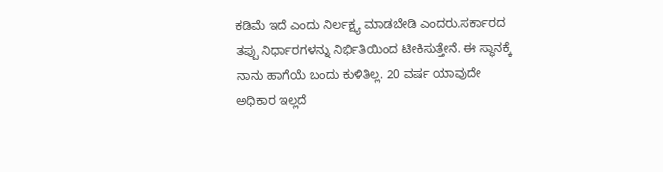ಕಡಿಮೆ ಇದೆ ಎಂದು ನಿರ್ಲಕ್ಷ್ಯ ಮಾಡಬೇಡಿ ಎಂದರು.ಸರ್ಕಾರದ ತಪ್ಪು ನಿರ್ಧಾರಗಳನ್ನು ನಿರ್ಭಿತಿಯಿಂದ ಟೀಕಿಸುತ್ತೇನೆ. ಈ ಸ್ಥಾನಕ್ಕೆ ನಾನು ಹಾಗೆಯೆ ಬಂದು ಕುಳಿತಿಲ್ಲ. 20 ವರ್ಷ ಯಾವುದೇ ಅಧಿಕಾರ ಇಲ್ಲದೆ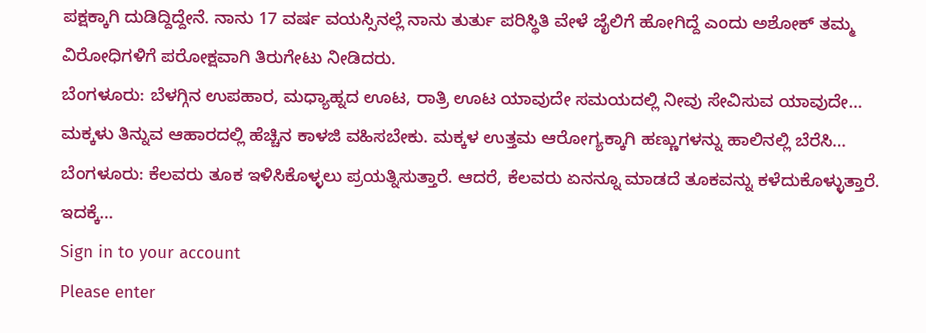ಪಕ್ಷಕ್ಕಾಗಿ ದುಡಿದ್ದಿದ್ದೇನೆ. ನಾನು 17 ವರ್ಷ ವಯಸ್ಸಿನಲ್ಲೆ ನಾನು ತುರ್ತು ಪರಿಸ್ಥಿತಿ ವೇಳೆ ಜೈಲಿಗೆ ಹೋಗಿದ್ದೆ ಎಂದು ಅಶೋಕ್ ತಮ್ಮ ವಿರೋಧಿಗಳಿಗೆ ಪರೋಕ್ಷವಾಗಿ ತಿರುಗೇಟು ನೀಡಿದರು.
ಬೆಂಗಳೂರು: ಬೆಳಗ್ಗಿನ ಉಪಹಾರ, ಮಧ್ಯಾಹ್ನದ ಊಟ, ರಾತ್ರಿ ಊಟ ಯಾವುದೇ ಸಮಯದಲ್ಲಿ ನೀವು ಸೇವಿಸುವ ಯಾವುದೇ…
ಮಕ್ಕಳು ತಿನ್ನುವ ಆಹಾರದಲ್ಲಿ ಹೆಚ್ಚಿನ ಕಾಳಜಿ ವಹಿಸಬೇಕು. ಮಕ್ಕಳ ಉತ್ತಮ ಆರೋಗ್ಯಕ್ಕಾಗಿ ಹಣ್ಣುಗಳನ್ನು ಹಾಲಿನಲ್ಲಿ ಬೆರೆಸಿ…
ಬೆಂಗಳೂರು: ಕೆಲವರು ತೂಕ ಇಳಿಸಿಕೊಳ್ಳಲು ಪ್ರಯತ್ನಿಸುತ್ತಾರೆ. ಆದರೆ, ಕೆಲವರು ಏನನ್ನೂ ಮಾಡದೆ ತೂಕವನ್ನು ಕಳೆದುಕೊಳ್ಳುತ್ತಾರೆ. ಇದಕ್ಕೆ…
Sign in to your account
Please enter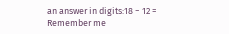an answer in digits:18 − 12 =
Remember me